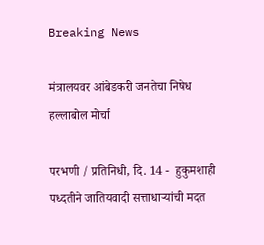Breaking News

मंत्रालयवर आंबेडकरी जनतेचा निषेध हल्लाबोल मोर्चा

परभणी / प्रतिनिधी, दि. 14 -  हुकुमशाही पध्दतीने जातियवादी सत्ताधार्‍यांची मदत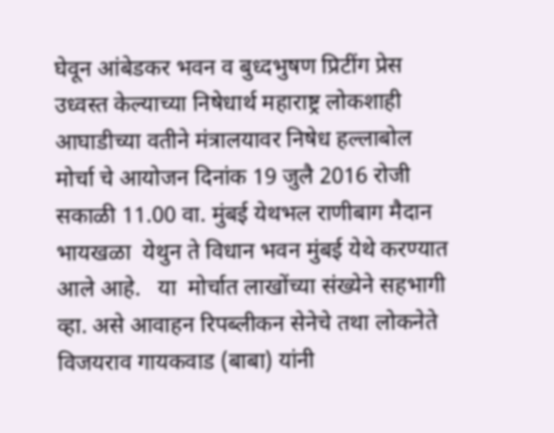घेवून आंबेडकर भवन व बुध्दभुषण प्रिटींग प्रेस उध्वस्त केल्याच्या निषेधार्थ महाराष्ट्र लोकशाही आघाडीच्या वतीने मंत्रालयावर निषेध हल्लाबोल मोर्चा चे आयोजन दिनांक 19 जुलै 2016 रोजी सकाळी 11.00 वा. मुंबई येथभल राणीबाग मैदान भायखळा  येथुन ते विधान भवन मुंबई येथे करण्यात आले आहे.   या  मोर्चात लाखोंच्या संख्येने सहभागी व्हा. असे आवाहन रिपब्लीकन सेनेचे तथा लोकनेते  विजयराव गायकवाड (बाबा) यांनी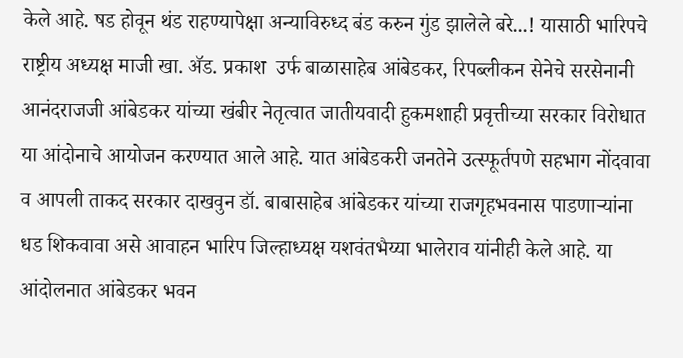केले आहे. षड होवून थंड राहण्यापेक्षा अन्याविरुध्द बंड करुन गुंड झालेले बरे...! यासाठी भारिपचे राष्ट्रीय अध्यक्ष माजी खा. अ‍ॅड. प्रकाश  उर्फ बाळासाहेब आंबेडकर, रिपब्लीकन सेनेचे सरसेनानी आनंदराजजी आंबेडकर यांच्या खंबीर नेतृत्वात जातीयवादी हुकमशाही प्रवृत्तीच्या सरकार विरोधात या आंदोनाचे आयोजन करण्यात आले आहे. यात आंबेडकरी जनतेने उत्स्फूर्तपणे सहभाग नोंदवावा व आपली ताकद सरकार दाखवुन डॉ. बाबासाहेब आंबेडकर यांच्या राजगृहभवनास पाडणार्‍यांना धड शिकवावा असे आवाहन भारिप जिल्हाध्यक्ष यशवंतभैय्या भालेराव यांनीही केले आहे. या आंदोलनात आंबेडकर भवन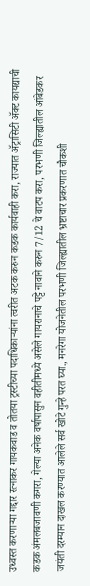उध्वस्त करणार्‍या गद्दार रत्नाकर गायकवाड व तोतया ट्रस्टीच्या पदाधिकार्‍यांना त्वरीत अटक करुन कडक कार्यवाही करा, राज्यात अ‍ॅट्रासिटी अ‍ॅक्ट कायद्याची कडक अंमलबजावणी कगरा, गेल्या अनेक वर्षापासुन वहीतीमध्ये असेले गायरानाचे पट्टे नावाने करुन 7/12 चे वाटप करा, परभणी जिल्ह्यातील आंबेडकर जयंती दरम्यान दाखल करण्यात आलेले सर्व खोटे गुन्हे परत घ्या., मनरेगा योजनेतील परभणी जिल्ह्यातील भ्रष्टाचार प्रकरणात चौकशी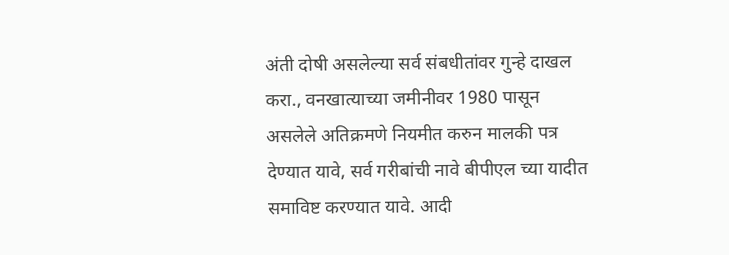अंती दोषी असलेल्या सर्व संबधीतांवर गुन्हे दाखल करा., वनखात्याच्या जमीनीवर 1980 पासून असलेले अतिक्रमणे नियमीत करुन मालकी पत्र देण्यात यावे, सर्व गरीबांची नावे बीपीएल च्या यादीत समाविष्ट करण्यात यावे. आदी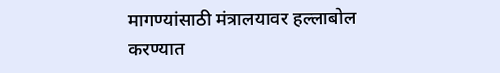मागण्यांसाठी मंत्रालयावर हल्लाबोल करण्यात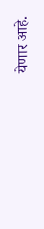येणार आहे.